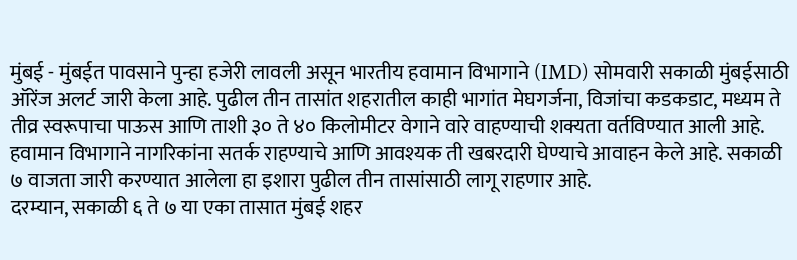मुंबई - मुंबईत पावसाने पुन्हा हजेरी लावली असून भारतीय हवामान विभागाने (IMD) सोमवारी सकाळी मुंबईसाठी ऑरेंज अलर्ट जारी केला आहे. पुढील तीन तासांत शहरातील काही भागांत मेघगर्जना, विजांचा कडकडाट, मध्यम ते तीव्र स्वरूपाचा पाऊस आणि ताशी ३० ते ४० किलोमीटर वेगाने वारे वाहण्याची शक्यता वर्तविण्यात आली आहे.
हवामान विभागाने नागरिकांना सतर्क राहण्याचे आणि आवश्यक ती खबरदारी घेण्याचे आवाहन केले आहे. सकाळी ७ वाजता जारी करण्यात आलेला हा इशारा पुढील तीन तासांसाठी लागू राहणार आहे.
दरम्यान, सकाळी ६ ते ७ या एका तासात मुंबई शहर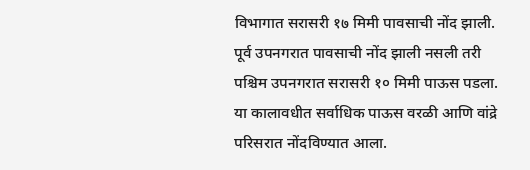विभागात सरासरी १७ मिमी पावसाची नोंद झाली. पूर्व उपनगरात पावसाची नोंद झाली नसली तरी पश्चिम उपनगरात सरासरी १० मिमी पाऊस पडला.
या कालावधीत सर्वाधिक पाऊस वरळी आणि वांद्रे परिसरात नोंदविण्यात आला.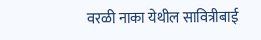वरळी नाका येथील सावित्रीबाई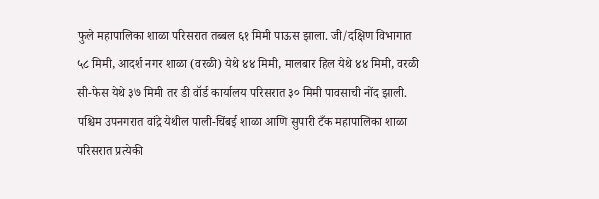फुले महापालिका शाळा परिसरात तब्बल ६१ मिमी पाऊस झाला. जी/दक्षिण विभागात ५८ मिमी, आदर्श नगर शाळा (वरळी) येथे ४४ मिमी, मालबार हिल येथे ४४ मिमी, वरळी सी-फेस येथे ३७ मिमी तर डी वॉर्ड कार्यालय परिसरात ३० मिमी पावसाची नोंद झाली.
पश्चिम उपनगरात वांद्रे येथील पाली-चिंबई शाळा आणि सुपारी टँक महापालिका शाळा परिसरात प्रत्येकी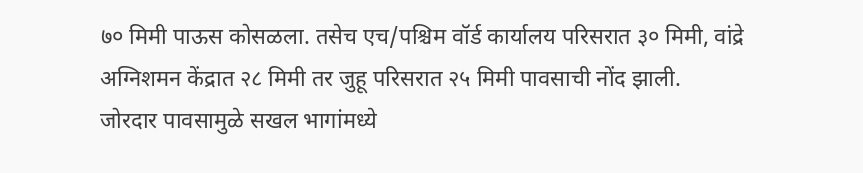७० मिमी पाऊस कोसळला. तसेच एच/पश्चिम वॉर्ड कार्यालय परिसरात ३० मिमी, वांद्रे अग्निशमन केंद्रात २८ मिमी तर जुहू परिसरात २५ मिमी पावसाची नोंद झाली.
जोरदार पावसामुळे सखल भागांमध्ये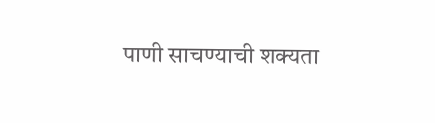पाणी साचण्याची शक्यता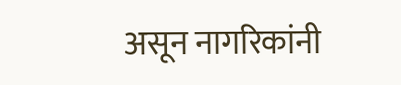असून नागरिकांनी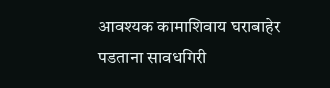आवश्यक कामाशिवाय घराबाहेर पडताना सावधगिरी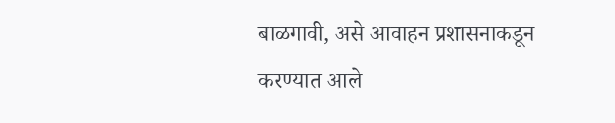बाळगावी, असे आवाहन प्रशासनाकडून करण्यात आले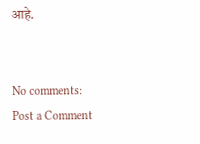आहे.


No comments:
Post a Comment